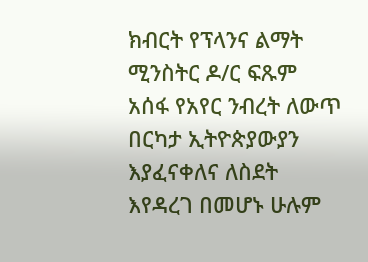ክብርት የፕላንና ልማት ሚንስትር ዶ/ር ፍጹም አሰፋ የአየር ንብረት ለውጥ በርካታ ኢትዮጵያውያን እያፈናቀለና ለስደት እየዳረገ በመሆኑ ሁሉም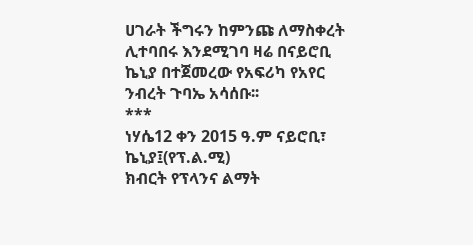ሀገራት ችግሩን ከምንጩ ለማስቀረት ሊተባበሩ እንደሚገባ ዛሬ በናይሮቢ ኬኒያ በተጀመረው የአፍሪካ የአየር ንብረት ጉባኤ አሳሰቡ፡፡
***
ነሃሴ12 ቀን 2015 ዓ.ም ናይሮቢ፣ ኬኒያ፤(የፕ.ል.ሚ)
ክብርት የፕላንና ልማት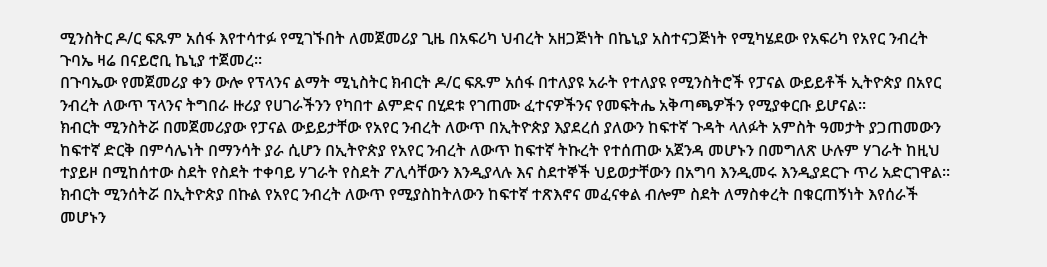ሚንስትር ዶ/ር ፍጹም አሰፋ እየተሳተፉ የሚገኙበት ለመጀመሪያ ጊዜ በአፍሪካ ህብረት አዘጋጅነት በኬኒያ አስተናጋጅነት የሚካሄደው የአፍሪካ የአየር ንብረት ጉባኤ ዛሬ በናይሮቢ ኬኒያ ተጀመረ፡፡
በጉባኤው የመጀመሪያ ቀን ውሎ የፕላንና ልማት ሚኒስትር ክብርት ዶ/ር ፍጹም አሰፋ በተለያዩ አራት የተለያዩ የሚንስትሮች የፓናል ውይይቶች ኢትዮጵያ በአየር ንብረት ለውጥ ፕላንና ትግበራ ዙሪያ የሀገራችንን የካበተ ልምድና በሂደቱ የገጠሙ ፈተናዎችንና የመፍትሔ አቅጣጫዎችን የሚያቀርቡ ይሆናል፡፡
ክብርት ሚንስትሯ በመጀመሪያው የፓናል ውይይታቸው የአየር ንብረት ለውጥ በኢትዮጵያ እያደረሰ ያለውን ከፍተኛ ጉዳት ላለፉት አምስት ዓመታት ያጋጠመውን ከፍተኛ ድርቅ በምሳሌነት በማንሳት ያራ ሲሆን በኢትዮጵያ የአየር ንብረት ለውጥ ከፍተኛ ትኩረት የተሰጠው አጀንዳ መሆኑን በመግለጽ ሁሉም ሃገራት ከዚህ ተያይዞ በሚከሰተው ስደት የስደት ተቀባይ ሃገራት የስደት ፖሊሳቸውን እንዲያላሉ እና ስደተኞች ህይወታቸውን በአግባ እንዲመሩ እንዲያደርጉ ጥሪ አድርገዋል፡፡
ክብርት ሚንሰትሯ በኢትዮጵያ በኩል የአየር ንብረት ለውጥ የሚያስከትለውን ከፍተኛ ተጽእኖና መፈናቀል ብሎም ስደት ለማስቀረት በቁርጠኝነት እየሰራች መሆኑን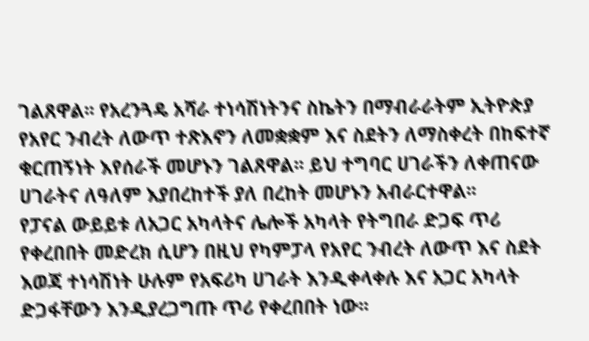ገልጸዋል፡፡ የአረንጓዴ አሻራ ተነሳሽነትንና ስኬትን በማብራራትም ኢትዮጵያ የአየር ንብረት ለውጥ ተጽእኖን ለመቋቋም እና ስደትን ለማስቀረት በከፍተኛ ቁርጠኝነት እየሰራች መሆኑን ገልጸዋል፡፡ ይህ ተግባር ሀገራችን ለቀጠናው ሀገራትና ለዓለም እያበረከተች ያለ በረከት መሆኑን አብራርተዋል፡፡
የፓናል ውይይቱ ለአጋር አካላትና ሌሎች አካላት የትግበራ ድጋፍ ጥሪ የቀረበበት መድረክ ሲሆን በዚህ የካምፓላ የአየር ንብረት ለውጥ እና ስደት እወጃ ተነሳሽነት ሁሉም የአፍሪካ ሀገራት እንዲቀላቀሉ እና አጋር አካላት ድጋፋቸውን እንዲያረጋግጡ ጥሪ የቀረበበት ነው፡፡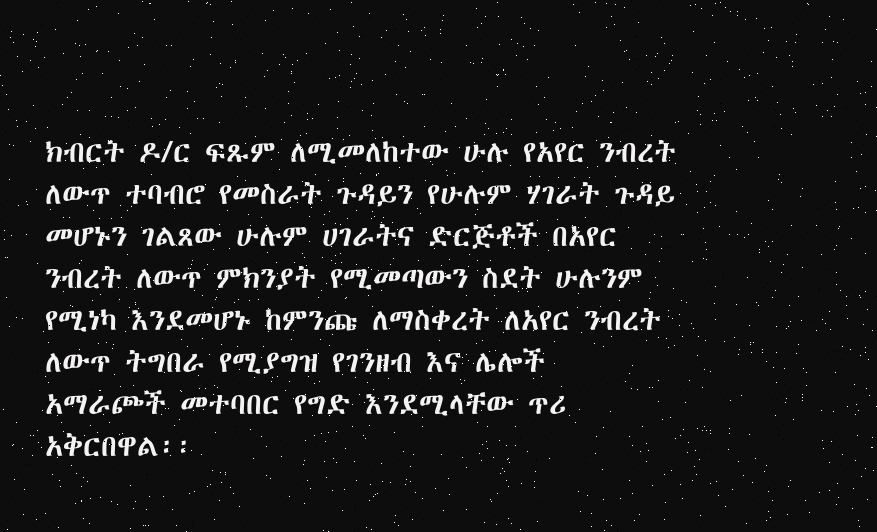ክብርት ዶ/ር ፍጹም ለሚመለከተው ሁሉ የአየር ንብረት ለውጥ ተባብሮ የመስራት ጉዳይን የሁሉም ሃገራት ጉዳይ መሆኑን ገልጸው ሁሉም ሀገራትና ድርጅቶች በአየር ንብረት ለውጥ ምክንያት የሚመጣውን ስደት ሁሉንም የሚነካ እንደመሆኑ ከምንጩ ለማስቀረት ለአየር ንብረት ለውጥ ትግበራ የሚያግዝ የገንዘብ እና ሌሎች አማራጮች መተባበር የግድ እንደሚላቸው ጥሪ አቅርበዋል፡፡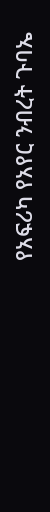የአፍሪካ የአየር ንብረት ጉባኤ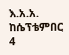እ.አ.አ. ከሴፕቴምበር 4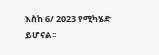እስከ 6/ 2023 የሚካሄድ ይሆናል፡፡